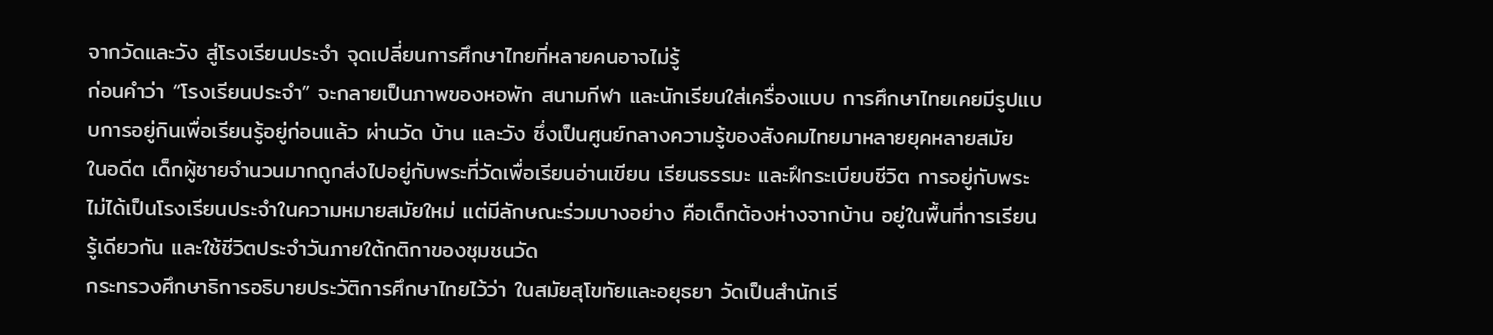จากวัดและวัง สู่โรงเรียนประจำ จุดเปลี่ยนการศึกษาไทยที่หลายคนอาจไม่รู้
ก่อนคำว่า “โรงเรียนประจำ” จะกลายเป็นภาพของหอพัก สนามกีฬา และนักเรียนใส่เครื่องแบบ การศึกษาไทยเคยมีรูปแบบการอยู่กินเพื่อเรียนรู้อยู่ก่อนแล้ว ผ่านวัด บ้าน และวัง ซึ่งเป็นศูนย์กลางความรู้ของสังคมไทยมาหลายยุคหลายสมัย
ในอดีต เด็กผู้ชายจำนวนมากถูกส่งไปอยู่กับพระที่วัดเพื่อเรียนอ่านเขียน เรียนธรรมะ และฝึกระเบียบชีวิต การอยู่กับพระไม่ได้เป็นโรงเรียนประจำในความหมายสมัยใหม่ แต่มีลักษณะร่วมบางอย่าง คือเด็กต้องห่างจากบ้าน อยู่ในพื้นที่การเรียนรู้เดียวกัน และใช้ชีวิตประจำวันภายใต้กติกาของชุมชนวัด
กระทรวงศึกษาธิการอธิบายประวัติการศึกษาไทยไว้ว่า ในสมัยสุโขทัยและอยุธยา วัดเป็นสำนักเรี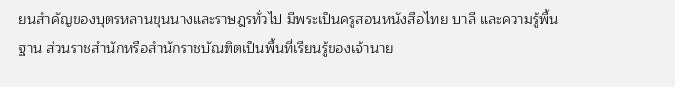ยนสำคัญของบุตรหลานขุนนางและราษฎรทั่วไป มีพระเป็นครูสอนหนังสือไทย บาลี และความรู้พื้นฐาน ส่วนราชสำนักหรือสำนักราชบัณฑิตเป็นพื้นที่เรียนรู้ของเจ้านาย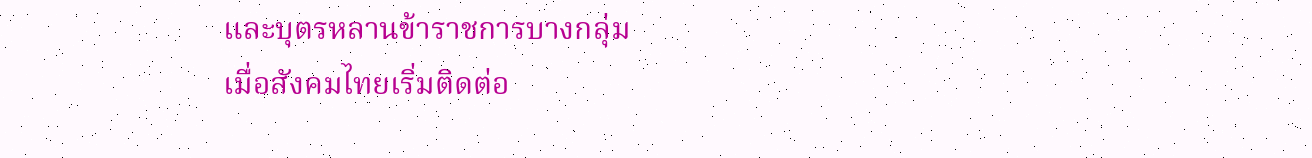และบุตรหลานข้าราชการบางกลุ่ม
เมื่อสังคมไทยเริ่มติดต่อ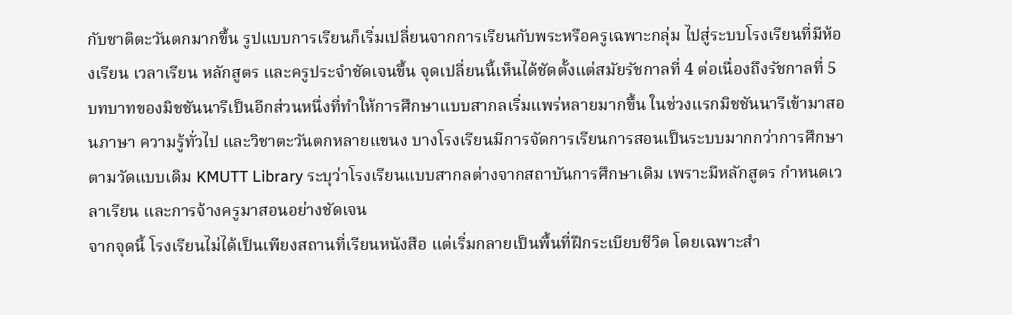กับชาติตะวันตกมากขึ้น รูปแบบการเรียนก็เริ่มเปลี่ยนจากการเรียนกับพระหรือครูเฉพาะกลุ่ม ไปสู่ระบบโรงเรียนที่มีห้องเรียน เวลาเรียน หลักสูตร และครูประจำชัดเจนขึ้น จุดเปลี่ยนนี้เห็นได้ชัดตั้งแต่สมัยรัชกาลที่ 4 ต่อเนื่องถึงรัชกาลที่ 5
บทบาทของมิชชันนารีเป็นอีกส่วนหนึ่งที่ทำให้การศึกษาแบบสากลเริ่มแพร่หลายมากขึ้น ในช่วงแรกมิชชันนารีเข้ามาสอนภาษา ความรู้ทั่วไป และวิชาตะวันตกหลายแขนง บางโรงเรียนมีการจัดการเรียนการสอนเป็นระบบมากกว่าการศึกษาตามวัดแบบเดิม KMUTT Library ระบุว่าโรงเรียนแบบสากลต่างจากสถาบันการศึกษาเดิม เพราะมีหลักสูตร กำหนดเวลาเรียน และการจ้างครูมาสอนอย่างชัดเจน
จากจุดนี้ โรงเรียนไม่ได้เป็นเพียงสถานที่เรียนหนังสือ แต่เริ่มกลายเป็นพื้นที่ฝึกระเบียบชีวิต โดยเฉพาะสำ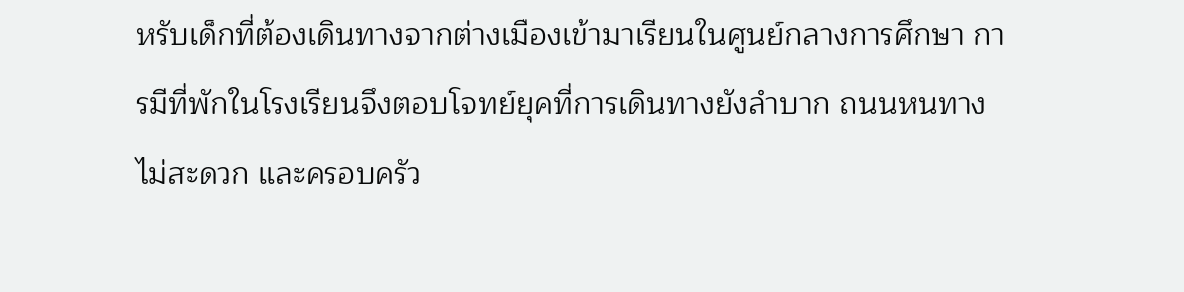หรับเด็กที่ต้องเดินทางจากต่างเมืองเข้ามาเรียนในศูนย์กลางการศึกษา การมีที่พักในโรงเรียนจึงตอบโจทย์ยุคที่การเดินทางยังลำบาก ถนนหนทางไม่สะดวก และครอบครัว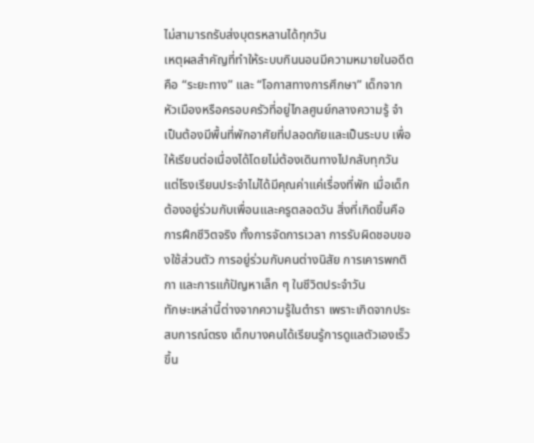ไม่สามารถรับส่งบุตรหลานได้ทุกวัน
เหตุผลสำคัญที่ทำให้ระบบกินนอนมีความหมายในอดีต คือ “ระยะทาง” และ “โอกาสทางการศึกษา” เด็กจากหัวเมืองหรือครอบครัวที่อยู่ไกลศูนย์กลางความรู้ จำเป็นต้องมีพื้นที่พักอาศัยที่ปลอดภัยและเป็นระบบ เพื่อให้เรียนต่อเนื่องได้โดยไม่ต้องเดินทางไปกลับทุกวัน
แต่โรงเรียนประจำไม่ได้มีคุณค่าแค่เรื่องที่พัก เมื่อเด็กต้องอยู่ร่วมกับเพื่อนและครูตลอดวัน สิ่งที่เกิดขึ้นคือการฝึกชีวิตจริง ทั้งการจัดการเวลา การรับผิดชอบของใช้ส่วนตัว การอยู่ร่วมกับคนต่างนิสัย การเคารพกติกา และการแก้ปัญหาเล็ก ๆ ในชีวิตประจำวัน
ทักษะเหล่านี้ต่างจากความรู้ในตำรา เพราะเกิดจากประสบการณ์ตรง เด็กบางคนได้เรียนรู้การดูแลตัวเองเร็วขึ้น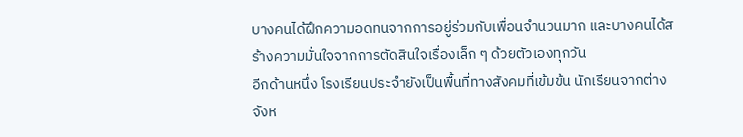บางคนได้ฝึกความอดทนจากการอยู่ร่วมกับเพื่อนจำนวนมาก และบางคนได้สร้างความมั่นใจจากการตัดสินใจเรื่องเล็ก ๆ ด้วยตัวเองทุกวัน
อีกด้านหนึ่ง โรงเรียนประจำยังเป็นพื้นที่ทางสังคมที่เข้มข้น นักเรียนจากต่างจังห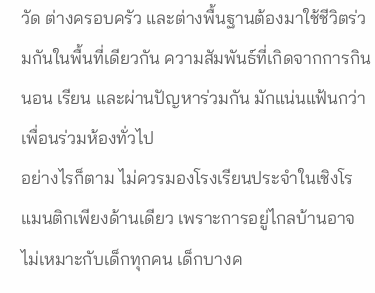วัด ต่างครอบครัว และต่างพื้นฐานต้องมาใช้ชีวิตร่วมกันในพื้นที่เดียวกัน ความสัมพันธ์ที่เกิดจากการกิน นอน เรียน และผ่านปัญหาร่วมกัน มักแน่นแฟ้นกว่าเพื่อนร่วมห้องทั่วไป
อย่างไรก็ตาม ไม่ควรมองโรงเรียนประจำในเชิงโรแมนติกเพียงด้านเดียว เพราะการอยู่ไกลบ้านอาจไม่เหมาะกับเด็กทุกคน เด็กบางค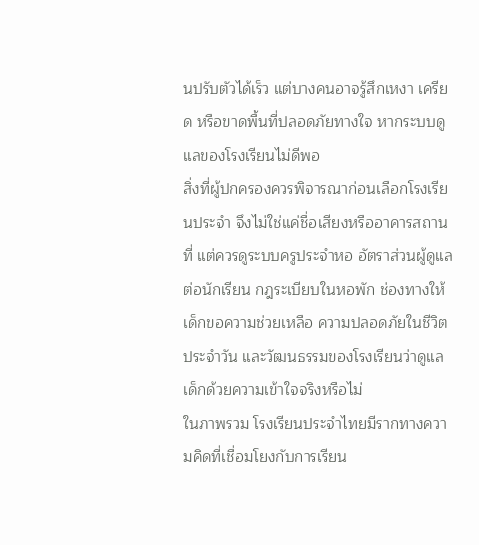นปรับตัวได้เร็ว แต่บางคนอาจรู้สึกเหงา เครียด หรือขาดพื้นที่ปลอดภัยทางใจ หากระบบดูแลของโรงเรียนไม่ดีพอ
สิ่งที่ผู้ปกครองควรพิจารณาก่อนเลือกโรงเรียนประจำ จึงไม่ใช่แค่ชื่อเสียงหรืออาคารสถานที่ แต่ควรดูระบบครูประจำหอ อัตราส่วนผู้ดูแลต่อนักเรียน กฎระเบียบในหอพัก ช่องทางให้เด็กขอความช่วยเหลือ ความปลอดภัยในชีวิตประจำวัน และวัฒนธรรมของโรงเรียนว่าดูแลเด็กด้วยความเข้าใจจริงหรือไม่
ในภาพรวม โรงเรียนประจำไทยมีรากทางความคิดที่เชื่อมโยงกับการเรียน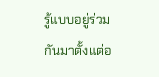รู้แบบอยู่ร่วมกันมาตั้งแต่อ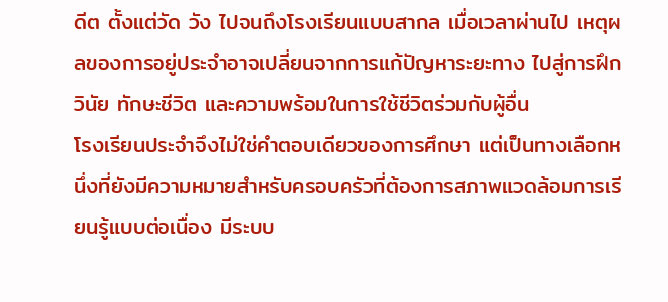ดีต ตั้งแต่วัด วัง ไปจนถึงโรงเรียนแบบสากล เมื่อเวลาผ่านไป เหตุผลของการอยู่ประจำอาจเปลี่ยนจากการแก้ปัญหาระยะทาง ไปสู่การฝึกวินัย ทักษะชีวิต และความพร้อมในการใช้ชีวิตร่วมกับผู้อื่น
โรงเรียนประจำจึงไม่ใช่คำตอบเดียวของการศึกษา แต่เป็นทางเลือกหนึ่งที่ยังมีความหมายสำหรับครอบครัวที่ต้องการสภาพแวดล้อมการเรียนรู้แบบต่อเนื่อง มีระบบ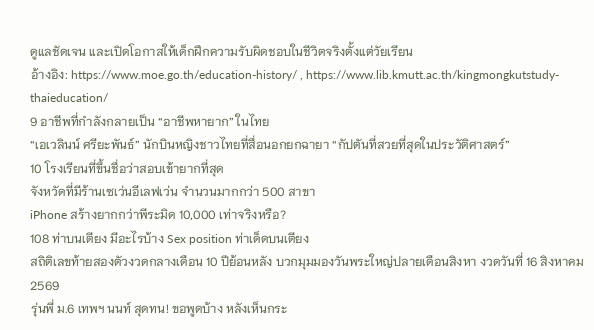ดูแลชัดเจน และเปิดโอกาสให้เด็กฝึกความรับผิดชอบในชีวิตจริงตั้งแต่วัยเรียน
อ้างอิง: https://www.moe.go.th/education-history/ , https://www.lib.kmutt.ac.th/kingmongkutstudy-thaieducation/
9 อาชีพที่กำลังกลายเป็น “อาชีพหายาก” ในไทย
“เอเวลินน์ ศรียะพันธ์” นักบินหญิงชาวไทยที่สื่อนอกยกฉายา “กัปตันที่สวยที่สุดในประวัติศาสตร์”
10 โรงเรียนที่ขึ้นชื่อว่าสอบเข้ายากที่สุด
จังหวัดที่มีร้านเซเว่นอีเลฟเว่น จำนวนมากกว่า 500 สาขา
iPhone สร้างยากกว่าพีระมิด 10,000 เท่าจริงหรือ?
108 ท่าบนเตียง มีอะไรบ้าง Sex position ท่าเด็ดบนเตียง
สถิติเลขท้ายสองตัวงวดกลางเดือน 10 ปีย้อนหลัง บวกมุมมองวันพระใหญ่ปลายเดือนสิงหา งวดวันที่ 16 สิงหาคม 2569
รุ่นพี่ ม.6 เทพฯ นนท์ สุดทน! ขอพูดบ้าง หลังเห็นกระ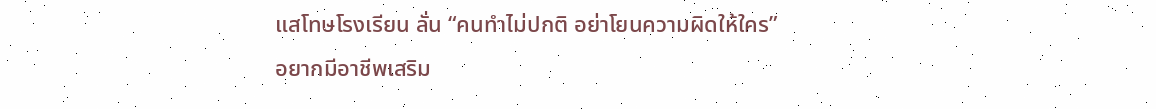แสโทษโรงเรียน ลั่น “คนทำไม่ปกติ อย่าโยนความผิดให้ใคร”
อยากมีอาชีพเสริม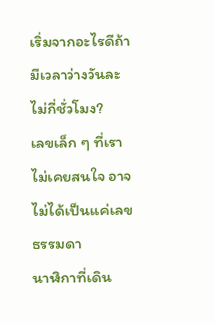เริ่มจากอะไรดีถ้ามีเวลาว่างวันละไม่กี่ชั่วโมง?
เลขเล็ก ๆ ที่เราไม่เคยสนใจ อาจไม่ได้เป็นแค่เลขธรรมดา
นาฬิกาที่เดิน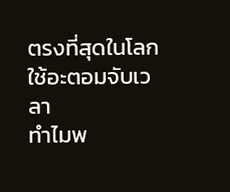ตรงที่สุดในโลกใช้อะตอมจับเวลา
ทำไมพ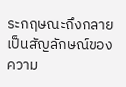ระกฤษณะถึงกลายเป็นสัญลักษณ์ของความ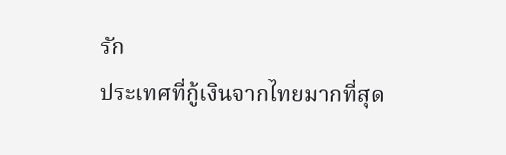รัก
ประเทศที่กู้เงินจากไทยมากที่สุด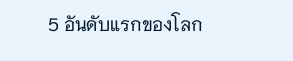5 อันดับแรกของโลก